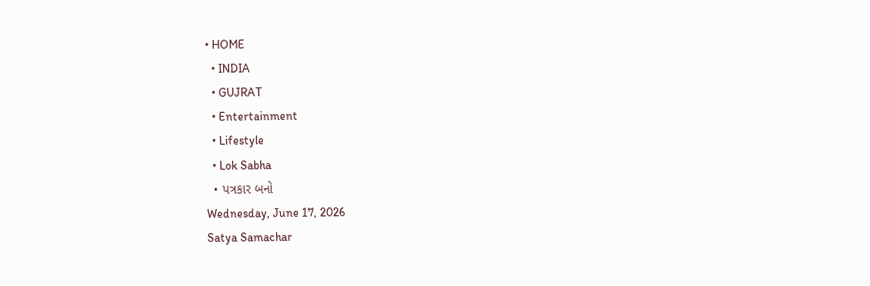• HOME
  • INDIA
  • GUJRAT
  • Entertainment
  • Lifestyle
  • Lok Sabha
  • પત્રકાર બનો
Wednesday, June 17, 2026
Satya Samachar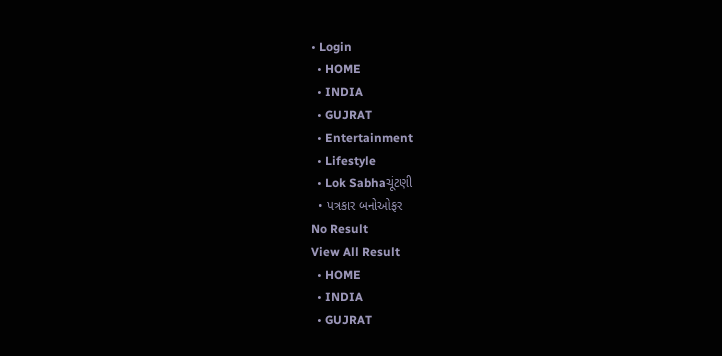• Login
  • HOME
  • INDIA
  • GUJRAT
  • Entertainment
  • Lifestyle
  • Lok Sabhaચૂંટણી
  • પત્રકાર બનોઓફર
No Result
View All Result
  • HOME
  • INDIA
  • GUJRAT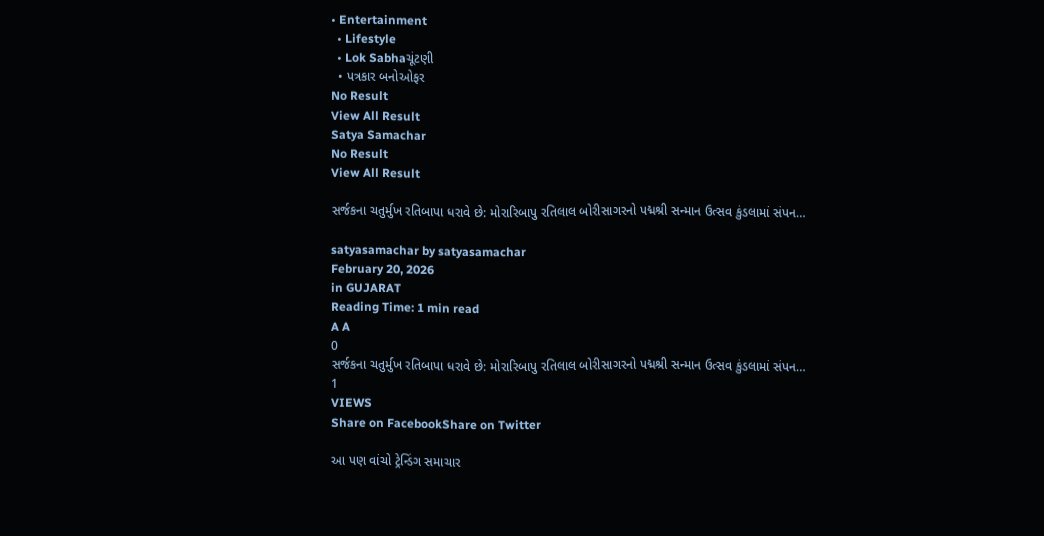• Entertainment
  • Lifestyle
  • Lok Sabhaચૂંટણી
  • પત્રકાર બનોઓફર
No Result
View All Result
Satya Samachar
No Result
View All Result

સર્જકના ચતુર્મુખ રતિબાપા ધરાવે છે: મોરારિબાપુ રતિલાલ બોરીસાગરનો પદ્મશ્રી સન્માન ઉત્સવ કુંડલામાં સંપન…

satyasamachar by satyasamachar
February 20, 2026
in GUJARAT
Reading Time: 1 min read
A A
0
સર્જકના ચતુર્મુખ રતિબાપા ધરાવે છે: મોરારિબાપુ રતિલાલ બોરીસાગરનો પદ્મશ્રી સન્માન ઉત્સવ કુંડલામાં સંપન…
1
VIEWS
Share on FacebookShare on Twitter

આ પણ વાંચો ટ્રેન્ડિંગ સમાચાર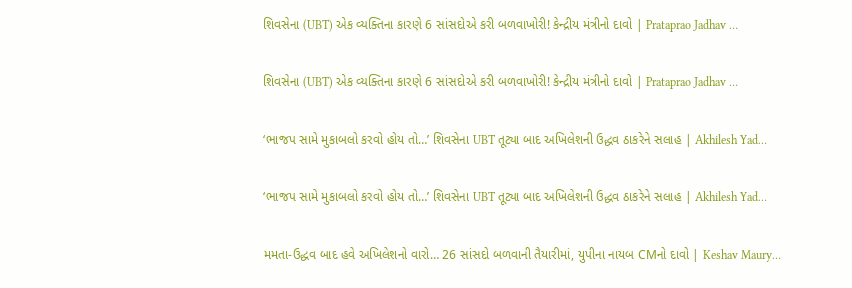શિવસેના (UBT) એક વ્યક્તિના કારણે 6 સાંસદોએ કરી બળવાખોરી! કેન્દ્રીય મંત્રીનો દાવો | Prataprao Jadhav …

શિવસેના (UBT) એક વ્યક્તિના કારણે 6 સાંસદોએ કરી બળવાખોરી! કેન્દ્રીય મંત્રીનો દાવો | Prataprao Jadhav …

‘ભાજપ સામે મુકાબલો કરવો હોય તો…’ શિવસેના UBT તૂટ્યા બાદ અખિલેશની ઉદ્ધવ ઠાકરેને સલાહ | Akhilesh Yad…

‘ભાજપ સામે મુકાબલો કરવો હોય તો…’ શિવસેના UBT તૂટ્યા બાદ અખિલેશની ઉદ્ધવ ઠાકરેને સલાહ | Akhilesh Yad…

મમતા-ઉદ્ધવ બાદ હવે અખિલેશનો વારો… 26 સાંસદો બળવાની તૈયારીમાં, યુપીના નાયબ CMનો દાવો | Keshav Maury…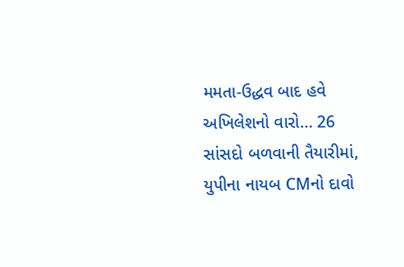મમતા-ઉદ્ધવ બાદ હવે અખિલેશનો વારો… 26 સાંસદો બળવાની તૈયારીમાં, યુપીના નાયબ CMનો દાવો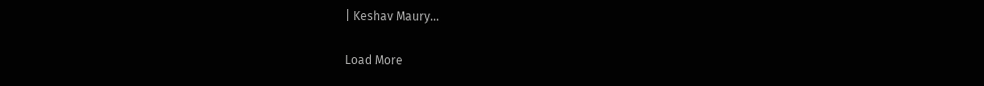| Keshav Maury…

Load More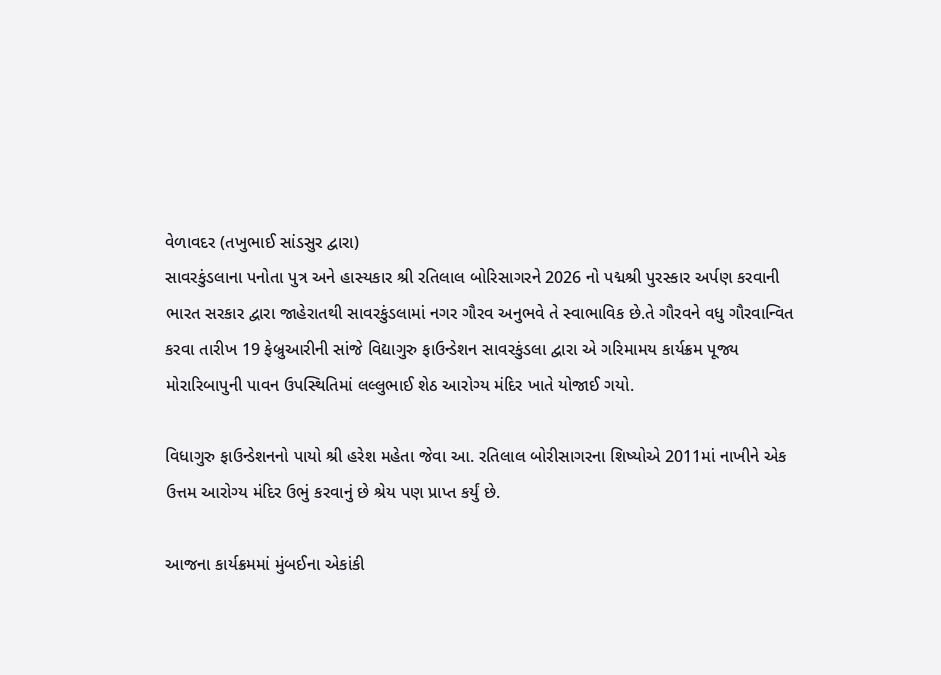વેળાવદર (તખુભાઈ સાંડસુર દ્વારા)
સાવરકુંડલાના પનોતા પુત્ર અને હાસ્યકાર શ્રી રતિલાલ બોરિસાગરને 2026 નો પદ્મશ્રી પુરસ્કાર અર્પણ કરવાની ભારત સરકાર દ્વારા જાહેરાતથી સાવરકુંડલામાં નગર ગૌરવ અનુભવે તે સ્વાભાવિક છે.તે ગૌરવને વધુ ગૌરવાન્વિત કરવા તારીખ 19 ફેબ્રુઆરીની સાંજે વિદ્યાગુરુ ફાઉન્ડેશન સાવરકુંડલા દ્વારા એ ગરિમામય કાર્યક્રમ પૂજ્ય મોરારિબાપુની પાવન ઉપસ્થિતિમાં લલ્લુભાઈ શેઠ આરોગ્ય મંદિર ખાતે યોજાઈ ગયો.

વિધાગુરુ ફાઉન્ડેશનનો પાયો શ્રી હરેશ મહેતા જેવા આ. રતિલાલ બોરીસાગરના શિષ્યોએ 2011માં નાખીને એક ઉત્તમ આરોગ્ય મંદિર ઉભું કરવાનું છે શ્રેય પણ પ્રાપ્ત કર્યું છે.

આજના કાર્યક્રમમાં મુંબઈના એકાંકી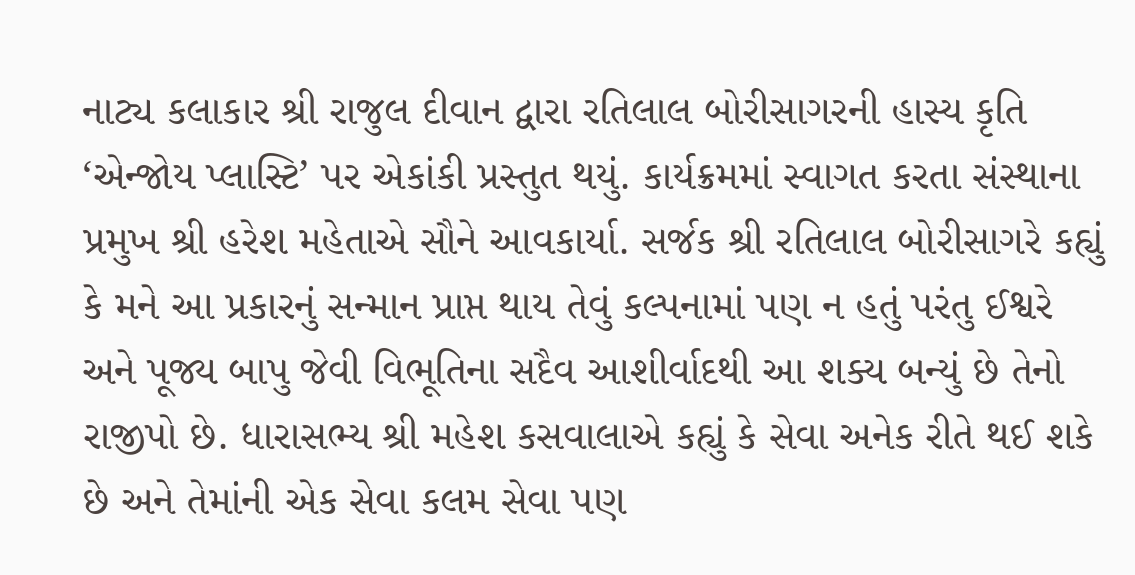નાટ્ય કલાકાર શ્રી રાજુલ દીવાન દ્વારા રતિલાલ બોરીસાગરની હાસ્ય કૃતિ ‘એન્જોય પ્લાસ્ટિ’ પર એકાંકી પ્રસ્તુત થયું. કાર્યક્રમમાં સ્વાગત કરતા સંસ્થાના પ્રમુખ શ્રી હરેશ મહેતાએ સૌને આવકાર્યા. સર્જક શ્રી રતિલાલ બોરીસાગરે કહ્યું કે મને આ પ્રકારનું સન્માન પ્રાપ્ત થાય તેવું કલ્પનામાં પણ ન હતું પરંતુ ઈશ્વરે અને પૂજ્ય બાપુ જેવી વિભૂતિના સદૈવ આશીર્વાદથી આ શક્ય બન્યું છે તેનો રાજીપો છે. ધારાસભ્ય શ્રી મહેશ કસવાલાએ કહ્યું કે સેવા અનેક રીતે થઈ શકે છે અને તેમાંની એક સેવા કલમ સેવા પણ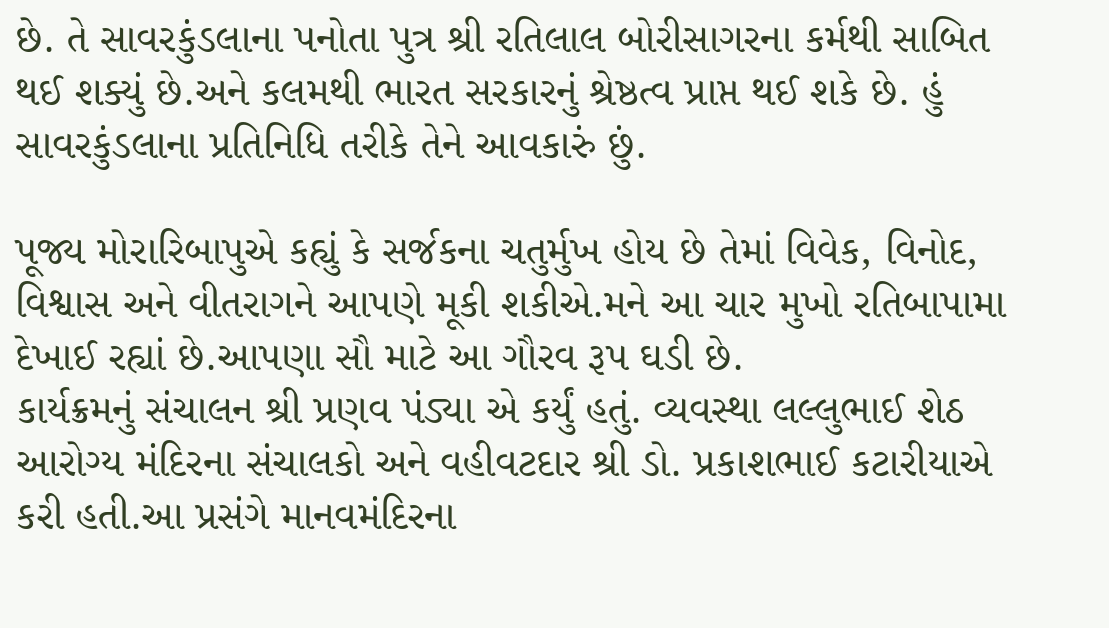છે. તે સાવરકુંડલાના પનોતા પુત્ર શ્રી રતિલાલ બોરીસાગરના કર્મથી સાબિત થઈ શક્યું છે.અને કલમથી ભારત સરકારનું શ્રેષ્ઠત્વ પ્રાપ્ત થઈ શકે છે. હું સાવરકુંડલાના પ્રતિનિધિ તરીકે તેને આવકારું છું.

પૂજ્ય મોરારિબાપુએ કહ્યું કે સર્જકના ચતુર્મુખ હોય છે તેમાં વિવેક, વિનોદ, વિશ્વાસ અને વીતરાગને આપણે મૂકી શકીએ.મને આ ચાર મુખો રતિબાપામા દેખાઈ રહ્યાં છે.આપણા સૌ માટે આ ગૌરવ રૂપ ઘડી છે.
કાર્યક્રમનું સંચાલન શ્રી પ્રણવ પંડ્યા એ કર્યું હતું. વ્યવસ્થા લલ્લુભાઈ શેઠ આરોગ્ય મંદિરના સંચાલકો અને વહીવટદાર શ્રી ડો. પ્રકાશભાઈ કટારીયાએ કરી હતી.આ પ્રસંગે માનવમંદિરના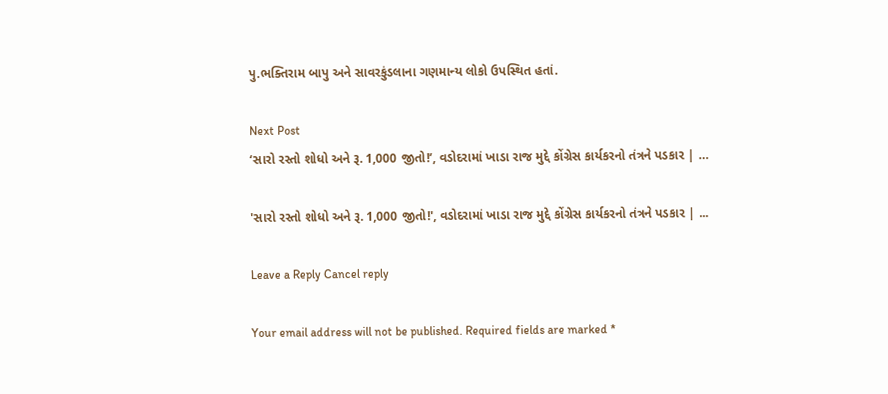પુ.ભક્તિરામ બાપુ અને સાવરકુંડલાના ગણમાન્ય લોકો ઉપસ્થિત હતાં.

Next Post
‘સારો રસ્તો શોધો અને રૂ. 1,000 જીતો!’, વડોદરામાં ખાડા રાજ મુદ્દે કોંગ્રેસ કાર્યકરનો તંત્રને પડકાર | …

'સારો રસ્તો શોધો અને રૂ. 1,000 જીતો!', વડોદરામાં ખાડા રાજ મુદ્દે કોંગ્રેસ કાર્યકરનો તંત્રને પડકાર | ...

Leave a Reply Cancel reply

Your email address will not be published. Required fields are marked *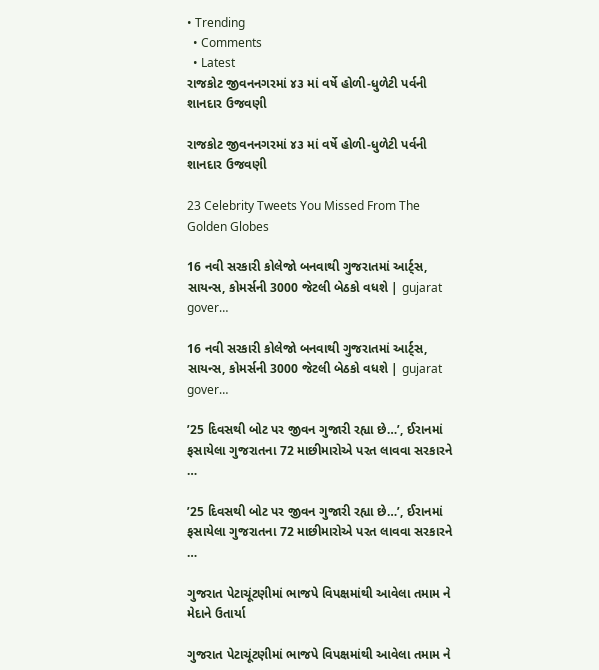• Trending
  • Comments
  • Latest
રાજકોટ જીવનનગરમાં ૪૩ માં વર્ષે હોળી-ધુળેટી પર્વની શાનદાર ઉજવણી

રાજકોટ જીવનનગરમાં ૪૩ માં વર્ષે હોળી-ધુળેટી પર્વની શાનદાર ઉજવણી

23 Celebrity Tweets You Missed From The Golden Globes

16 નવી સરકારી કોલેજો બનવાથી ગુજરાતમાં આર્ટ્સ, સાયન્સ, કોમર્સની 3000 જેટલી બેઠકો વધશે | gujarat gover…

16 નવી સરકારી કોલેજો બનવાથી ગુજરાતમાં આર્ટ્સ, સાયન્સ, કોમર્સની 3000 જેટલી બેઠકો વધશે | gujarat gover…

’25 દિવસથી બોટ પર જીવન ગુજારી રહ્યા છે…’, ઈરાનમાં ફસાયેલા ગુજરાતના 72 માછીમારોએ પરત લાવવા સરકારને …

’25 દિવસથી બોટ પર જીવન ગુજારી રહ્યા છે…’, ઈરાનમાં ફસાયેલા ગુજરાતના 72 માછીમારોએ પરત લાવવા સરકારને …

ગુજરાત પેટાચૂંટણીમાં ભાજપે વિપક્ષમાંથી આવેલા તમામ ને મેદાને ઉતાર્યા

ગુજરાત પેટાચૂંટણીમાં ભાજપે વિપક્ષમાંથી આવેલા તમામ ને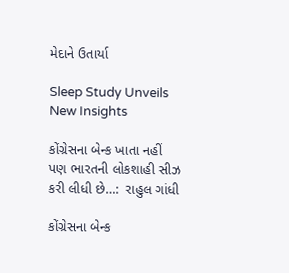મેદાને ઉતાર્યા

Sleep Study Unveils New Insights

કોંગ્રેસના બેન્ક ખાતા નહીં પણ ભારતની લોકશાહી સીઝ કરી લીધી છે…:  રાહુલ ગાંધી

કોંગ્રેસના બેન્ક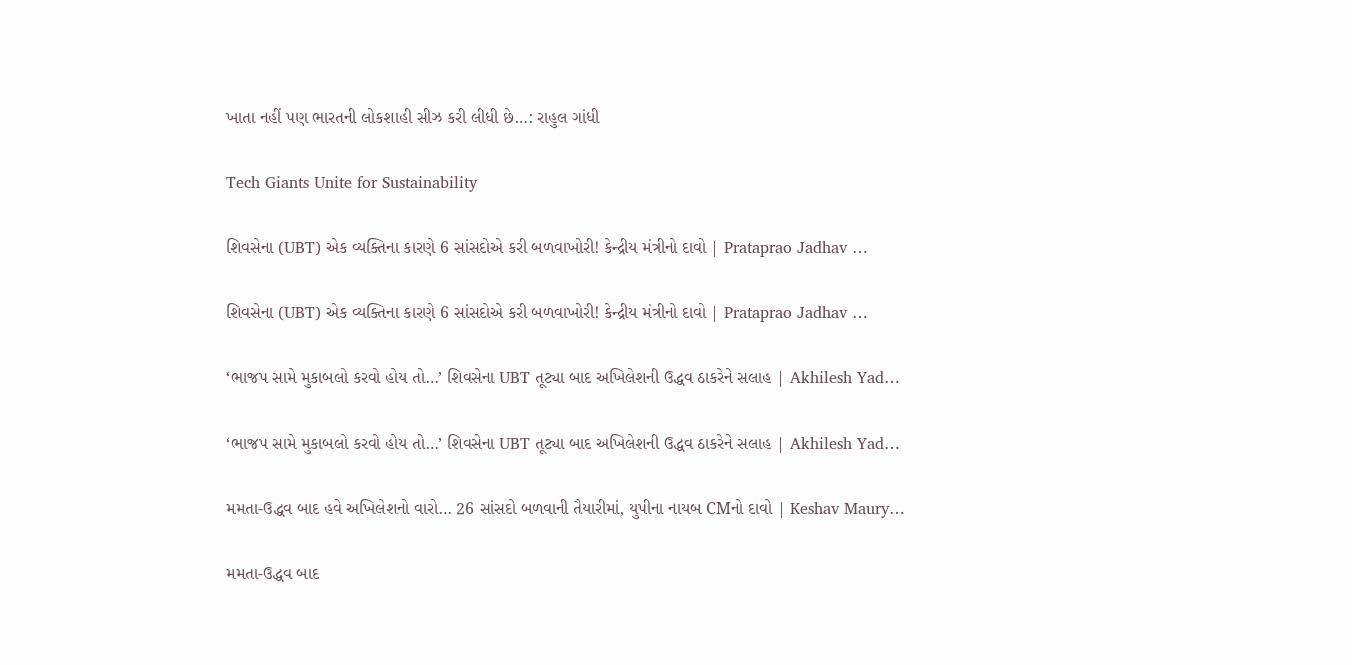ખાતા નહીં પણ ભારતની લોકશાહી સીઝ કરી લીધી છે…: રાહુલ ગાંધી

Tech Giants Unite for Sustainability

શિવસેના (UBT) એક વ્યક્તિના કારણે 6 સાંસદોએ કરી બળવાખોરી! કેન્દ્રીય મંત્રીનો દાવો | Prataprao Jadhav …

શિવસેના (UBT) એક વ્યક્તિના કારણે 6 સાંસદોએ કરી બળવાખોરી! કેન્દ્રીય મંત્રીનો દાવો | Prataprao Jadhav …

‘ભાજપ સામે મુકાબલો કરવો હોય તો…’ શિવસેના UBT તૂટ્યા બાદ અખિલેશની ઉદ્ધવ ઠાકરેને સલાહ | Akhilesh Yad…

‘ભાજપ સામે મુકાબલો કરવો હોય તો…’ શિવસેના UBT તૂટ્યા બાદ અખિલેશની ઉદ્ધવ ઠાકરેને સલાહ | Akhilesh Yad…

મમતા-ઉદ્ધવ બાદ હવે અખિલેશનો વારો… 26 સાંસદો બળવાની તૈયારીમાં, યુપીના નાયબ CMનો દાવો | Keshav Maury…

મમતા-ઉદ્ધવ બાદ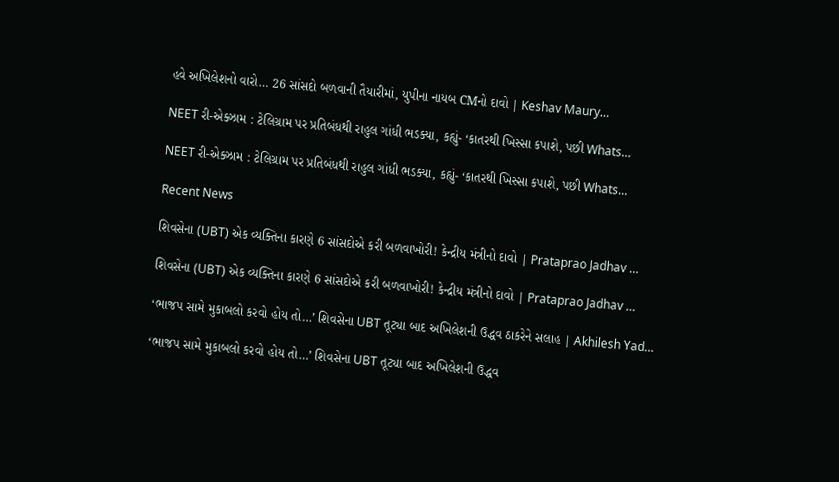હવે અખિલેશનો વારો… 26 સાંસદો બળવાની તૈયારીમાં, યુપીના નાયબ CMનો દાવો | Keshav Maury…

NEET રી-એક્ઝામ : ટેલિગ્રામ પર પ્રતિબંધથી રાહુલ ગાંધી ભડક્યા, કહ્યું- ‘કાતરથી ખિસ્સા કપાશે, પછી Whats…

NEET રી-એક્ઝામ : ટેલિગ્રામ પર પ્રતિબંધથી રાહુલ ગાંધી ભડક્યા, કહ્યું- ‘કાતરથી ખિસ્સા કપાશે, પછી Whats…

Recent News

શિવસેના (UBT) એક વ્યક્તિના કારણે 6 સાંસદોએ કરી બળવાખોરી! કેન્દ્રીય મંત્રીનો દાવો | Prataprao Jadhav …

શિવસેના (UBT) એક વ્યક્તિના કારણે 6 સાંસદોએ કરી બળવાખોરી! કેન્દ્રીય મંત્રીનો દાવો | Prataprao Jadhav …

‘ભાજપ સામે મુકાબલો કરવો હોય તો…’ શિવસેના UBT તૂટ્યા બાદ અખિલેશની ઉદ્ધવ ઠાકરેને સલાહ | Akhilesh Yad…

‘ભાજપ સામે મુકાબલો કરવો હોય તો…’ શિવસેના UBT તૂટ્યા બાદ અખિલેશની ઉદ્ધવ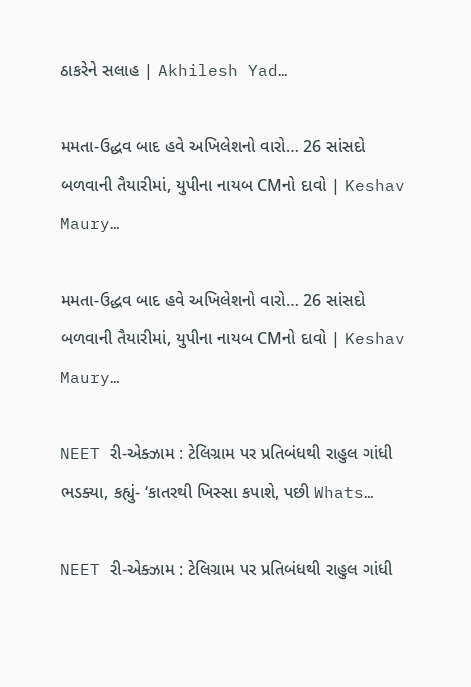ઠાકરેને સલાહ | Akhilesh Yad…

મમતા-ઉદ્ધવ બાદ હવે અખિલેશનો વારો… 26 સાંસદો બળવાની તૈયારીમાં, યુપીના નાયબ CMનો દાવો | Keshav Maury…

મમતા-ઉદ્ધવ બાદ હવે અખિલેશનો વારો… 26 સાંસદો બળવાની તૈયારીમાં, યુપીના નાયબ CMનો દાવો | Keshav Maury…

NEET રી-એક્ઝામ : ટેલિગ્રામ પર પ્રતિબંધથી રાહુલ ગાંધી ભડક્યા, કહ્યું- ‘કાતરથી ખિસ્સા કપાશે, પછી Whats…

NEET રી-એક્ઝામ : ટેલિગ્રામ પર પ્રતિબંધથી રાહુલ ગાંધી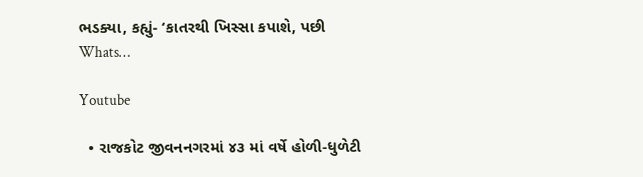ભડક્યા, કહ્યું- ‘કાતરથી ખિસ્સા કપાશે, પછી Whats…

Youtube

  • રાજકોટ જીવનનગરમાં ૪૩ માં વર્ષે હોળી-ધુળેટી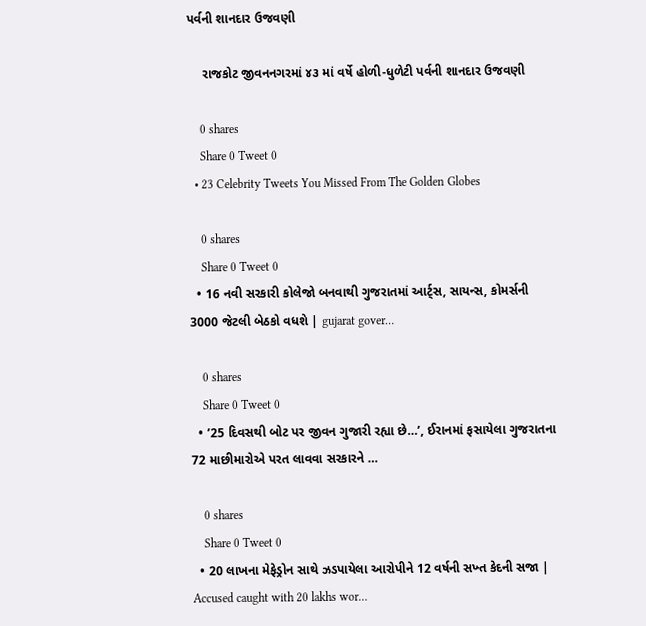પર્વની શાનદાર ઉજવણી

    રાજકોટ જીવનનગરમાં ૪૩ માં વર્ષે હોળી-ધુળેટી પર્વની શાનદાર ઉજવણી

    0 shares
    Share 0 Tweet 0
  • 23 Celebrity Tweets You Missed From The Golden Globes

    0 shares
    Share 0 Tweet 0
  • 16 નવી સરકારી કોલેજો બનવાથી ગુજરાતમાં આર્ટ્સ, સાયન્સ, કોમર્સની 3000 જેટલી બેઠકો વધશે | gujarat gover…

    0 shares
    Share 0 Tweet 0
  • ’25 દિવસથી બોટ પર જીવન ગુજારી રહ્યા છે…’, ઈરાનમાં ફસાયેલા ગુજરાતના 72 માછીમારોએ પરત લાવવા સરકારને …

    0 shares
    Share 0 Tweet 0
  • 20 લાખના મેફેડ્રોન સાથે ઝડપાયેલા આરોપીને 12 વર્ષની સખ્ત કેદની સજા | Accused caught with 20 lakhs wor…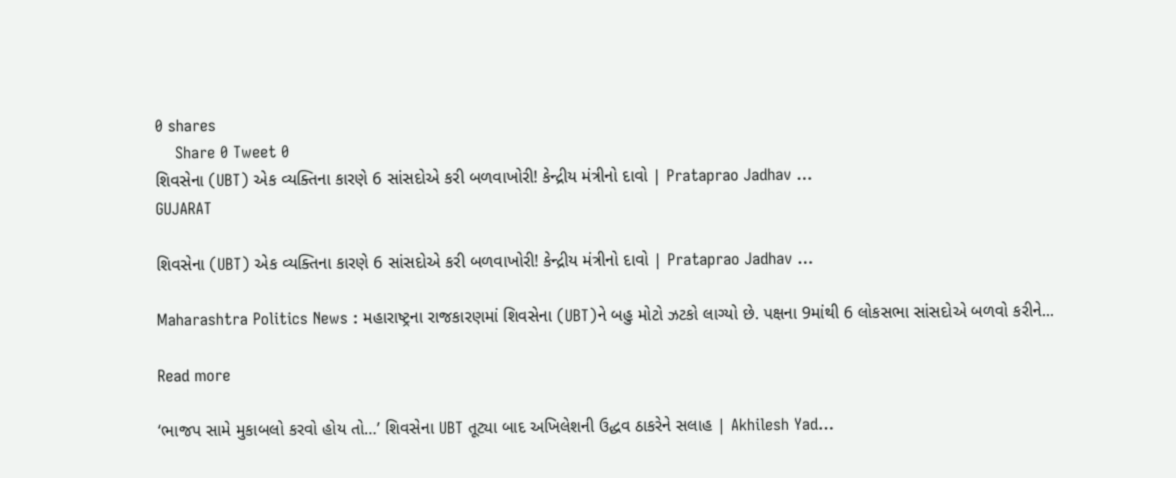0 shares
    Share 0 Tweet 0
શિવસેના (UBT) એક વ્યક્તિના કારણે 6 સાંસદોએ કરી બળવાખોરી! કેન્દ્રીય મંત્રીનો દાવો | Prataprao Jadhav …
GUJARAT

શિવસેના (UBT) એક વ્યક્તિના કારણે 6 સાંસદોએ કરી બળવાખોરી! કેન્દ્રીય મંત્રીનો દાવો | Prataprao Jadhav …

Maharashtra Politics News : મહારાષ્ટ્રના રાજકારણમાં શિવસેના (UBT)ને બહુ મોટો ઝટકો લાગ્યો છે. પક્ષના 9માંથી 6 લોકસભા સાંસદોએ બળવો કરીને...

Read more

‘ભાજપ સામે મુકાબલો કરવો હોય તો…’ શિવસેના UBT તૂટ્યા બાદ અખિલેશની ઉદ્ધવ ઠાકરેને સલાહ | Akhilesh Yad…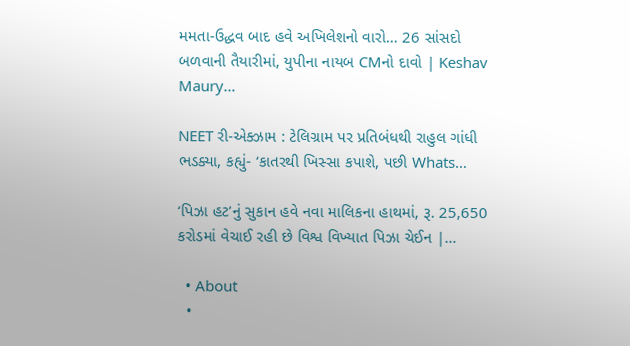મમતા-ઉદ્ધવ બાદ હવે અખિલેશનો વારો… 26 સાંસદો બળવાની તૈયારીમાં, યુપીના નાયબ CMનો દાવો | Keshav Maury…

NEET રી-એક્ઝામ : ટેલિગ્રામ પર પ્રતિબંધથી રાહુલ ગાંધી ભડક્યા, કહ્યું- ‘કાતરથી ખિસ્સા કપાશે, પછી Whats…

‘પિઝા હટ’નું સુકાન હવે નવા માલિકના હાથમાં, રૂ. 25,650 કરોડમાં વેચાઈ રહી છે વિશ્વ વિખ્યાત પિઝા ચેઈન |…

  • About
  •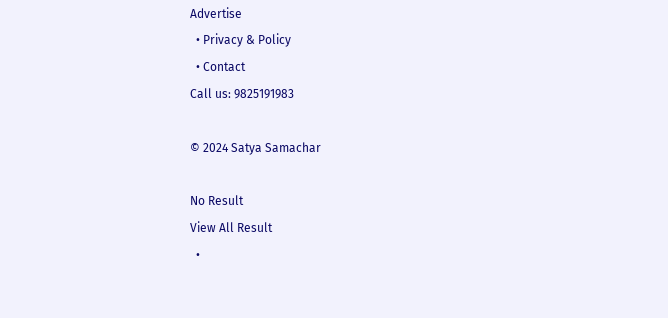Advertise
  • Privacy & Policy
  • Contact
Call us: 9825191983

© 2024 Satya Samachar

No Result
View All Result
  •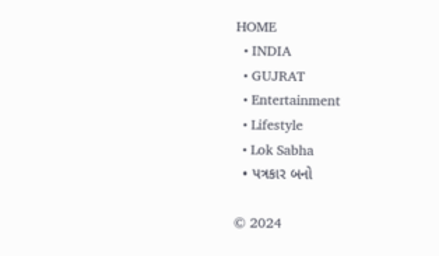HOME
  • INDIA
  • GUJRAT
  • Entertainment
  • Lifestyle
  • Lok Sabha
  • પત્રકાર બનો

© 2024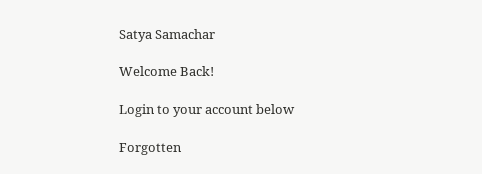Satya Samachar

Welcome Back!

Login to your account below

Forgotten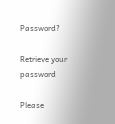Password?

Retrieve your password

Please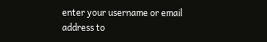enter your username or email address to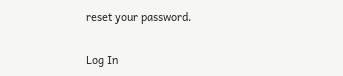reset your password.

Log In